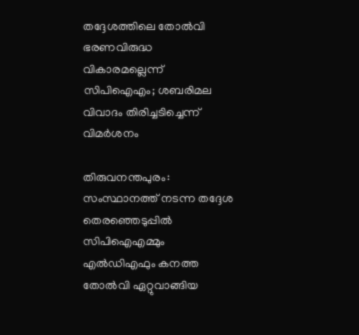തദ്ദേശത്തിലെ തോല്‍വി ഭരണവിരുദ്ധ വികാരമല്ലെന്ന് സിപിഐഎം; ശബരിമല വിവാദം തിരിച്ചടിച്ചെന്ന് വിമര്‍ശനം

തിരുവനന്തപുരം: സംസ്ഥാനത്ത് നടന്ന തദ്ദേശ തെരഞ്ഞെടുപ്പില്‍ സിപിഐഎമ്മും എല്‍ഡിഎഫും കനത്ത തോല്‍വി ഏറ്റുവാങ്ങിയ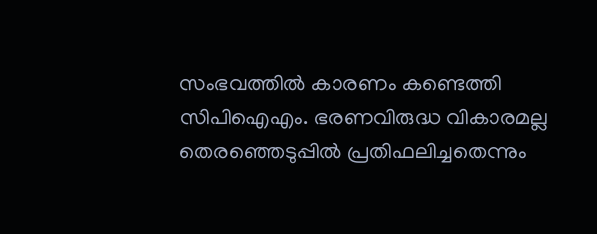സംഭവത്തില്‍ കാരണം കണ്ടെത്തി സിപിഐഎം. ഭരണവിരുദ്ധ വികാരമല്ല തെരഞ്ഞെടുപ്പില്‍ പ്രതിഫലിച്ചതെന്നും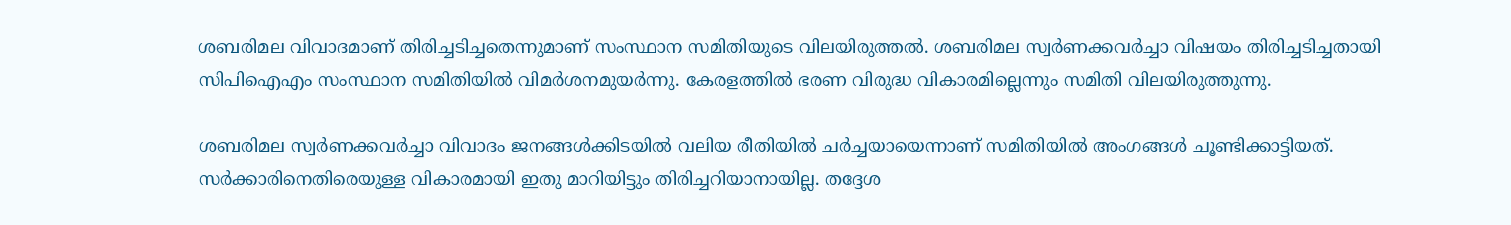ശബരിമല വിവാദമാണ് തിരിച്ചടിച്ചതെന്നുമാണ് സംസ്ഥാന സമിതിയുടെ വിലയിരുത്തല്‍. ശബരിമല സ്വര്‍ണക്കവര്‍ച്ചാ വിഷയം തിരിച്ചടിച്ചതായി സിപിഐഎം സംസ്ഥാന സമിതിയില്‍ വിമര്‍ശനമുയര്‍ന്നു. കേരളത്തില്‍ ഭരണ വിരുദ്ധ വികാരമില്ലെന്നും സമിതി വിലയിരുത്തുന്നു.

ശബരിമല സ്വര്‍ണക്കവര്‍ച്ചാ വിവാദം ജനങ്ങള്‍ക്കിടയില്‍ വലിയ രീതിയില്‍ ചര്‍ച്ചയായെന്നാണ് സമിതിയില്‍ അംഗങ്ങള്‍ ചൂണ്ടിക്കാട്ടിയത്. സര്‍ക്കാരിനെതിരെയുള്ള വികാരമായി ഇതു മാറിയിട്ടും തിരിച്ചറിയാനായില്ല. തദ്ദേശ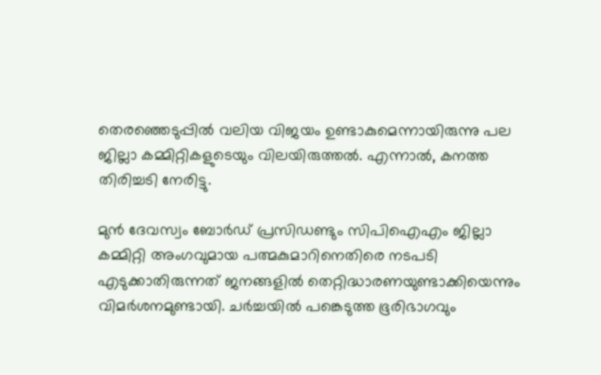തെരഞ്ഞെടുപ്പില്‍ വലിയ വിജയം ഉണ്ടാകുമെന്നായിരുന്നു പല ജില്ലാ കമ്മിറ്റികളുടെയും വിലയിരുത്തല്‍. എന്നാല്‍, കനത്ത തിരിച്ചടി നേരിട്ടു.

മുന്‍ ദേവസ്വം ബോര്‍ഡ് പ്രസിഡണ്ടും സിപിഐഎം ജില്ലാ കമ്മിറ്റി അംഗവുമായ പത്മകുമാറിനെതിരെ നടപടി എടുക്കാതിരുന്നത് ജനങ്ങളില്‍ തെറ്റിദ്ധാരണയുണ്ടാക്കിയെന്നും വിമര്‍ശനമുണ്ടായി. ചര്‍ച്ചയില്‍ പങ്കെടുത്ത ഭൂരിഭാഗവും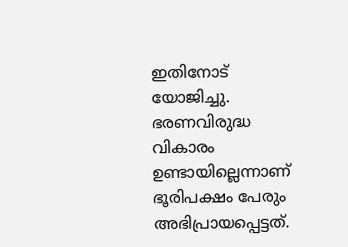ഇതിനോട് യോജിച്ചു. ഭരണവിരുദ്ധ വികാരം ഉണ്ടായില്ലെന്നാണ് ഭൂരിപക്ഷം പേരും അഭിപ്രായപ്പെട്ടത്.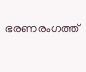ഭരണരംഗത്ത്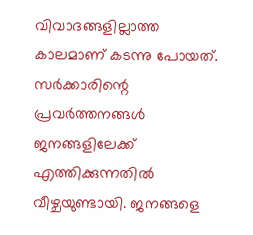വിവാദങ്ങളില്ലാത്ത കാലമാണ് കടന്നു പോയത്. സര്‍ക്കാരിന്റെ പ്രവര്‍ത്തനങ്ങള്‍ ജനങ്ങളിലേക്ക് എത്തിക്കുന്നതില്‍ വീഴ്ചയുണ്ടായി. ജനങ്ങളെ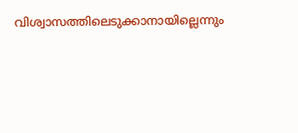വിശ്വാസത്തിലെടുക്കാനായില്ലെന്നും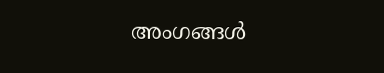അംഗങ്ങള്‍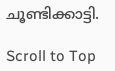ചൂണ്ടിക്കാട്ടി.

Scroll to Top